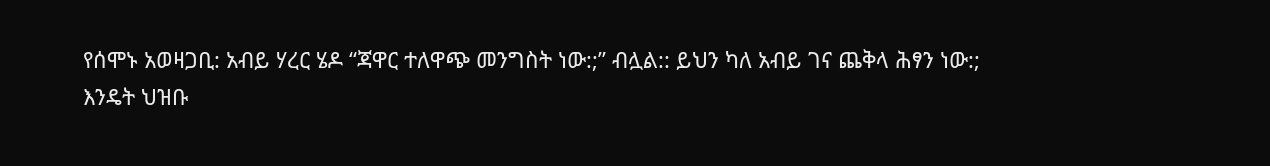የሰሞኑ አወዛጋቢ: አብይ ሃረር ሄዶ “ጃዋር ተለዋጭ መንግስት ነው:;” ብሏል:: ይህን ካለ አብይ ገና ጨቅላ ሕፃን ነው:;
እንዴት ህዝቡ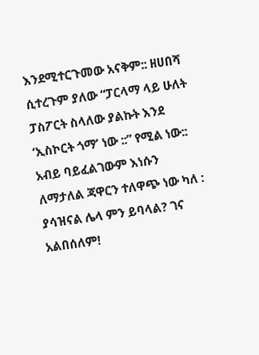እንደሚተርጉመው አናቅም:: ዘሀበሻ ሲተረጉም ያለው “ፓርላማ ላይ ሁለት ፓስፖርት ስላለው ያልኩት እንደ ‘ኢስኮርት ጎማ’ ነው ::” የሚል ነው::
አብይ ባይፈልገውም እነሱን ለማታለል ጃዋርን ተለዋጭ ነው ካለ : ያሳዝናል ሌላ ምን ይባላል? ገና አልበሰለም!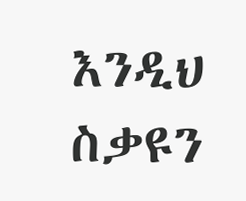እንዲህ ስቃዩን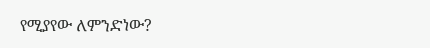የሚያየው ለምንድነው?